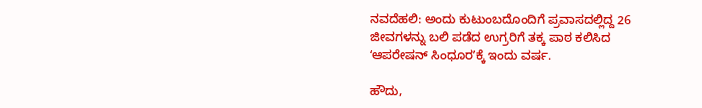ನವದೆಹಲಿ: ಅಂದು ಕುಟುಂಬದೊಂದಿಗೆ ಪ್ರವಾಸದಲ್ಲಿದ್ದ 26 ಜೀವಗಳನ್ನು ಬಲಿ ಪಡೆದ ಉಗ್ರರಿಗೆ ತಕ್ಕ ಪಾಠ ಕಲಿಸಿದ ʻಆಪರೇಷನ್‌ ಸಿಂಧೂರʼಕ್ಕೆ ಇಂದು ವರ್ಷ.

ಹೌದು,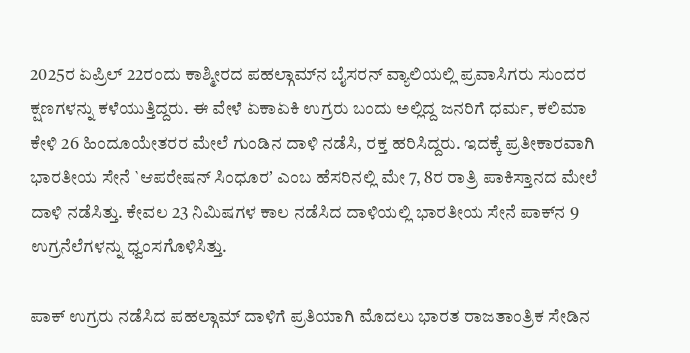2025ರ ಏಪ್ರಿಲ್‌ 22ರಂದು ಕಾಶ್ಮೀರದ ಪಹಲ್ಗಾಮ್‌ನ ಬೈಸರನ್‌ ವ್ಯಾಲಿಯಲ್ಲಿ ಪ್ರವಾಸಿಗರು ಸುಂದರ ಕ್ಷಣಗಳನ್ನು ಕಳೆಯುತ್ತಿದ್ದರು. ಈ ವೇಳೆ ಏಕಾಏಕಿ ಉಗ್ರರು ಬಂದು ಅಲ್ಲಿದ್ದ ಜನರಿಗೆ ಧರ್ಮ, ಕಲಿಮಾ ಕೇಳಿ 26 ಹಿಂದೂಯೇತರರ ಮೇಲೆ ಗುಂಡಿನ ದಾಳಿ ನಡೆಸಿ, ರಕ್ತ ಹರಿಸಿದ್ದರು. ಇದಕ್ಕೆ ಪ್ರತೀಕಾರವಾಗಿ ಭಾರತೀಯ ಸೇನೆ `ಆಪರೇಷನ್‌ ಸಿಂಧೂರʼ ಎಂಬ ಹೆಸರಿನಲ್ಲಿ ಮೇ 7, 8ರ ರಾತ್ರಿ ಪಾಕಿಸ್ತಾನದ ಮೇಲೆ ದಾಳಿ ನಡೆಸಿತ್ತು. ಕೇವಲ 23 ನಿಮಿಷಗಳ ಕಾಲ ನಡೆಸಿದ ದಾಳಿಯಲ್ಲಿ ಭಾರತೀಯ ಸೇನೆ ಪಾಕ್‌ನ 9 ಉಗ್ರನೆಲೆಗಳನ್ನು ಧ್ವಂಸಗೊಳಿಸಿತ್ತು.

ಪಾಕ್ ಉಗ್ರರು ನಡೆಸಿದ ಪಹಲ್ಗಾಮ್‌ ದಾಳಿಗೆ ಪ್ರತಿಯಾಗಿ ಮೊದಲು ಭಾರತ ರಾಜತಾಂತ್ರಿಕ ಸೇಡಿನ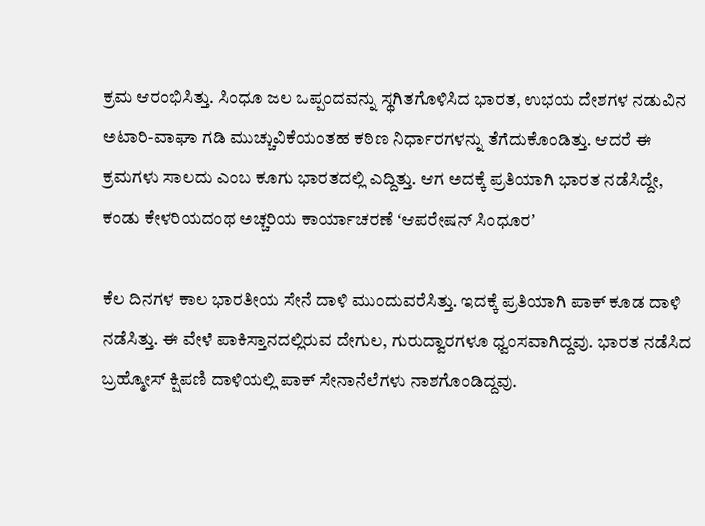ಕ್ರಮ ಆರಂಭಿಸಿತ್ತು. ಸಿಂಧೂ ಜಲ ಒಪ್ಪಂದವನ್ನು ಸ್ಥಗಿತಗೊಳಿಸಿದ ಭಾರತ, ಉಭಯ ದೇಶಗಳ ನಡುವಿನ ಅಟಾರಿ-ವಾಘಾ ಗಡಿ ಮುಚ್ಚುವಿಕೆಯಂತಹ ಕಠಿಣ ನಿರ್ಧಾರಗಳನ್ನು ತೆಗೆದುಕೊಂಡಿತ್ತು. ಆದರೆ ಈ ಕ್ರಮಗಳು ಸಾಲದು ಎಂಬ ಕೂಗು ಭಾರತದಲ್ಲಿ ಎದ್ದಿತ್ತು. ಆಗ ಅದಕ್ಕೆ ಪ್ರತಿಯಾಗಿ ಭಾರತ ನಡೆಸಿದ್ದೇ, ಕಂಡು ಕೇಳರಿಯದಂಥ ಅಚ್ಚರಿಯ ಕಾರ್ಯಾಚರಣೆ ʻಆಪರೇಷನ್‌ ಸಿಂಧೂರʼ

ಕೆಲ ದಿನಗಳ ಕಾಲ ಭಾರತೀಯ ಸೇನೆ ದಾಳಿ ಮುಂದುವರೆಸಿತ್ತು. ಇದಕ್ಕೆ ಪ್ರತಿಯಾಗಿ ಪಾಕ್‌ ಕೂಡ ದಾಳಿ ನಡೆಸಿತ್ತು. ಈ ವೇಳೆ ಪಾಕಿಸ್ತಾನದಲ್ಲಿರುವ ದೇಗುಲ, ಗುರುದ್ವಾರಗಳೂ ಧ್ವಂಸವಾಗಿದ್ದವು. ಭಾರತ ನಡೆಸಿದ ಬ್ರಹ್ಮೋಸ್‌ ಕ್ಷಿಪಣಿ ದಾಳಿಯಲ್ಲಿ ಪಾಕ್‌ ಸೇನಾನೆಲೆಗಳು ನಾಶಗೊಂಡಿದ್ದವು.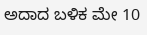ಅದಾದ ಬಳಿಕ ಮೇ 10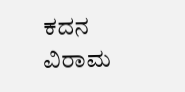ಕದನ ವಿರಾಮ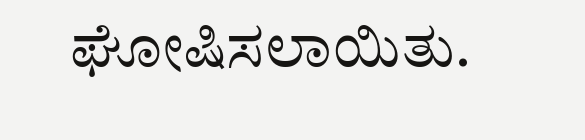ಘೋಷಿಸಲಾಯಿತು.